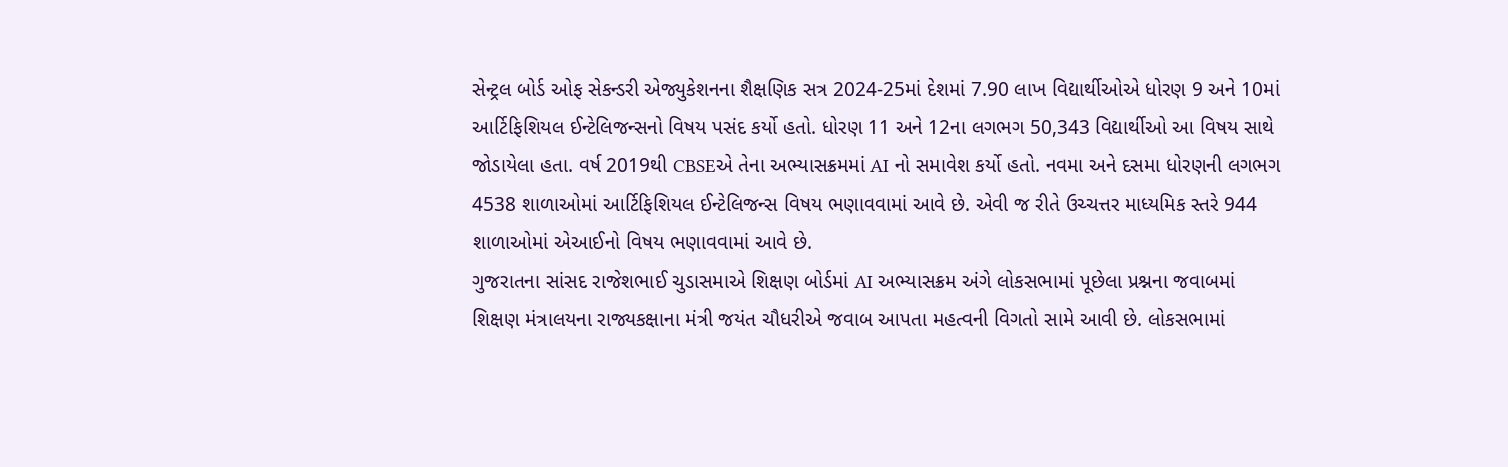સેન્ટ્રલ બોર્ડ ઓફ સેકન્ડરી એજ્યુકેશનના શૈક્ષણિક સત્ર 2024-25માં દેશમાં 7.90 લાખ વિદ્યાર્થીઓએ ધોરણ 9 અને 10માં આર્ટિફિશિયલ ઈન્ટેલિજન્સનો વિષય પસંદ કર્યો હતો. ધોરણ 11 અને 12ના લગભગ 50,343 વિદ્યાર્થીઓ આ વિષય સાથે જોડાયેલા હતા. વર્ષ 2019થી CBSEએ તેના અભ્યાસક્રમમાં AI નો સમાવેશ કર્યો હતો. નવમા અને દસમા ધોરણની લગભગ 4538 શાળાઓમાં આર્ટિફિશિયલ ઈન્ટેલિજન્સ વિષય ભણાવવામાં આવે છે. એવી જ રીતે ઉચ્ચત્તર માધ્યમિક સ્તરે 944 શાળાઓમાં એઆઈનો વિષય ભણાવવામાં આવે છે.
ગુજરાતના સાંસદ રાજેશભાઈ ચુડાસમાએ શિક્ષણ બોર્ડમાં AI અભ્યાસક્રમ અંગે લોકસભામાં પૂછેલા પ્રશ્નના જવાબમાં શિક્ષણ મંત્રાલયના રાજ્યકક્ષાના મંત્રી જયંત ચૌધરીએ જવાબ આપતા મહત્વની વિગતો સામે આવી છે. લોકસભામાં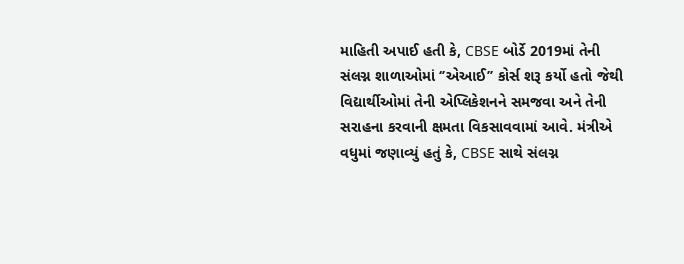માહિતી અપાઈ હતી કે, CBSE બોર્ડે 2019માં તેની સંલગ્ન શાળાઓમાં ‘’એઆઈ’’ કોર્સ શરૂ કર્યો હતો જેથી વિદ્યાર્થીઓમાં તેની એપ્લિકેશનને સમજવા અને તેની સરાહના કરવાની ક્ષમતા વિકસાવવામાં આવે. મંત્રીએ વધુમાં જણાવ્યું હતું કે, CBSE સાથે સંલગ્ન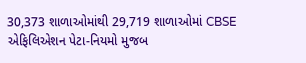30,373 શાળાઓમાંથી 29,719 શાળાઓમાં CBSE એફિલિએશન પેટા-નિયમો મુજબ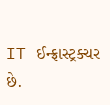IT ઈન્ફ્રાસ્ટ્રક્ચર છે.